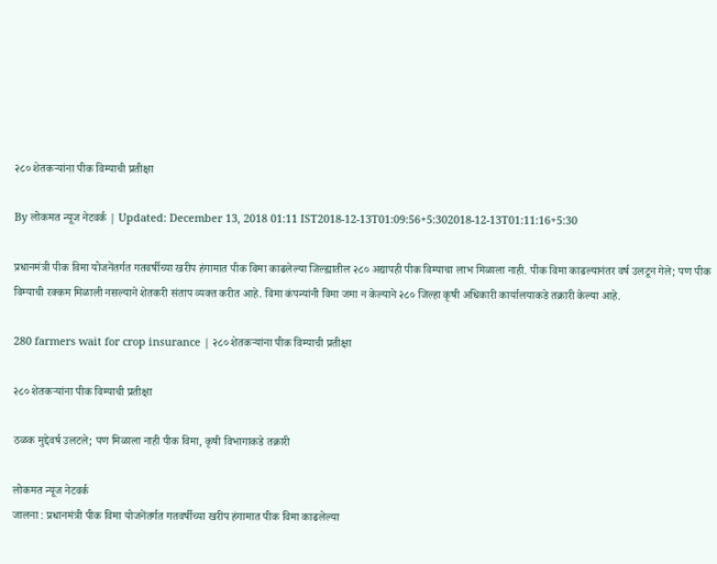२८० शेतकऱ्यांना पीक विम्याची प्रतीक्षा

By लोकमत न्यूज नेटवर्क | Updated: December 13, 2018 01:11 IST2018-12-13T01:09:56+5:302018-12-13T01:11:16+5:30

प्रधानमंत्री पीक विमा योजनेंतर्गत गतवर्षीच्या खरीप हंगामात पीक विमा काढलेल्या जिल्ह्यातील २८० अद्यापही पीक विम्याचा लाभ मिळाला नाही. पीक विमा काढल्यानंतर वर्ष उलटून गेले; पण पीक विम्याची रक्कम मिळाली नसल्याने शेतकरी संताप व्यक्त करीत आहे. विमा कंपन्यांनी विमा जमा न केल्याने २८० जिल्हा कृषी अधिकारी कार्यालयाकडे तक्रारी केल्या आहे.

280 farmers wait for crop insurance | २८० शेतकऱ्यांना पीक विम्याची प्रतीक्षा

२८० शेतकऱ्यांना पीक विम्याची प्रतीक्षा

ठळक मुद्देवर्ष उलटले; पण मिळाला नाही पीक विमा, कृषी विभागाकडे तक्रारी

लोकमत न्यूज नेटवर्क
जालना : प्रधानमंत्री पीक विमा योजनेंतर्गत गतवर्षीच्या खरीप हंगामात पीक विमा काढलेल्या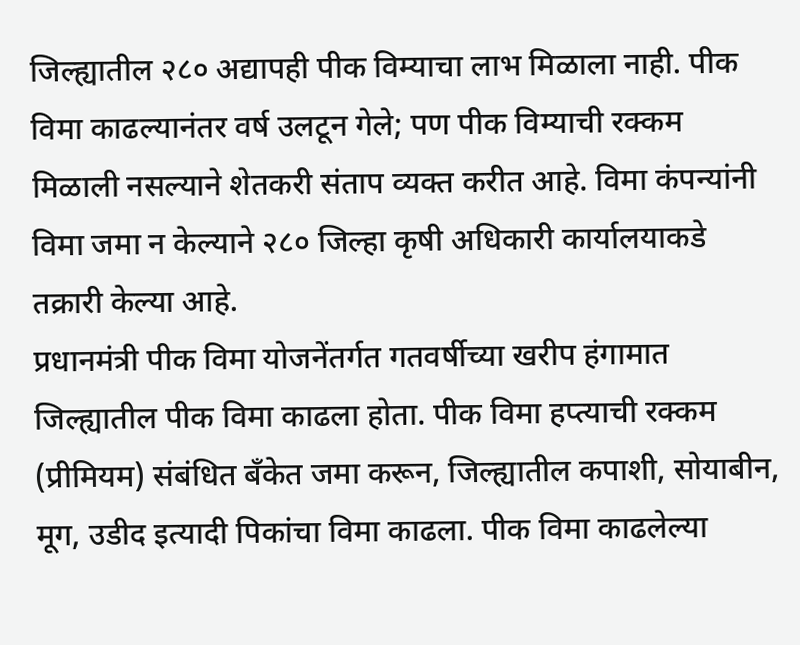जिल्ह्यातील २८० अद्यापही पीक विम्याचा लाभ मिळाला नाही. पीक विमा काढल्यानंतर वर्ष उलटून गेले; पण पीक विम्याची रक्कम मिळाली नसल्याने शेतकरी संताप व्यक्त करीत आहे. विमा कंपन्यांनी विमा जमा न केल्याने २८० जिल्हा कृषी अधिकारी कार्यालयाकडे तक्रारी केल्या आहे.
प्रधानमंत्री पीक विमा योजनेंतर्गत गतवर्षीच्या खरीप हंगामात जिल्ह्यातील पीक विमा काढला होता. पीक विमा हप्त्याची रक्कम (प्रीमियम) संबंधित बँकेत जमा करून, जिल्ह्यातील कपाशी, सोयाबीन, मूग, उडीद इत्यादी पिकांचा विमा काढला. पीक विमा काढलेल्या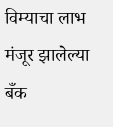विम्याचा लाभ मंजूर झालेल्या बँक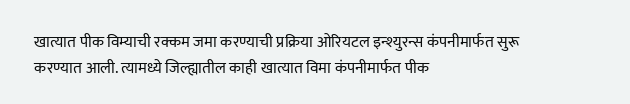खात्यात पीक विम्याची रक्कम जमा करण्याची प्रक्रिया ओरियटल इन्श्युरन्स कंपनीमार्फत सुरू करण्यात आली. त्यामध्ये जिल्ह्यातील काही खात्यात विमा कंपनीमार्फत पीक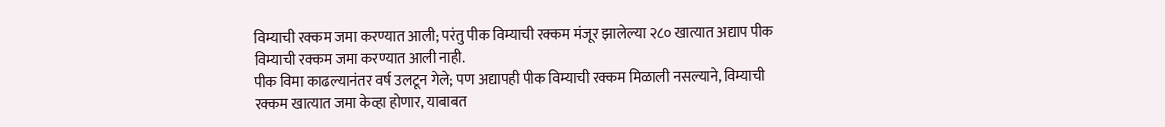विम्याची रक्कम जमा करण्यात आली; परंतु पीक विम्याची रक्कम मंजूर झालेल्या २८० खात्यात अद्याप पीक विम्याची रक्कम जमा करण्यात आली नाही.
पीक विमा काढल्यानंतर वर्ष उलटून गेले; पण अद्यापही पीक विम्याची रक्कम मिळाली नसल्याने, विम्याची रक्कम खात्यात जमा केव्हा होणार, याबाबत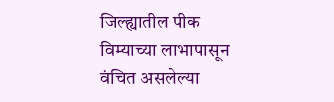जिल्ह्यातील पीक विम्याच्या लाभापासून वंचित असलेल्या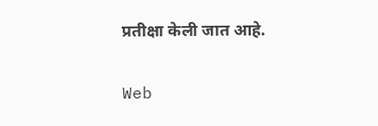प्रतीक्षा केली जात आहे.

Web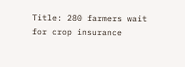Title: 280 farmers wait for crop insurance